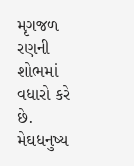મૃગજળ રણની શોભમાં વધારો કરે છે. મેઘધનુષ્ય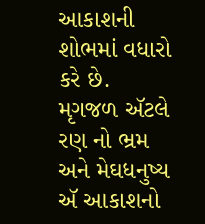આકાશની શોભમાં વધારો કરે છે. મૃગજળ ઍટલે રણ નો ભ્રમ અને મેઘધનુષ્ય ઍ આકાશનો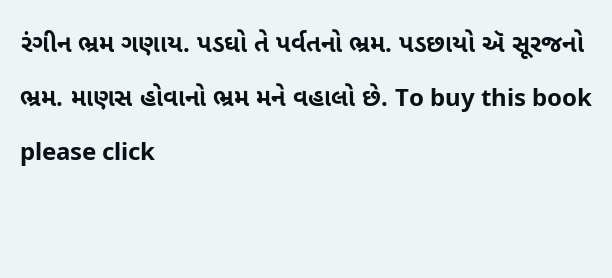રંગીન ભ્રમ ગણાય. પડઘો તે પર્વતનો ભ્રમ. પડછાયો ઍ સૂરજનો ભ્રમ. માણસ હોવાનો ભ્રમ મને વહાલો છે. To buy this book please click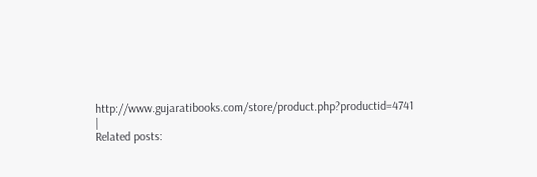http://www.gujaratibooks.com/store/product.php?productid=4741 |
Related posts: